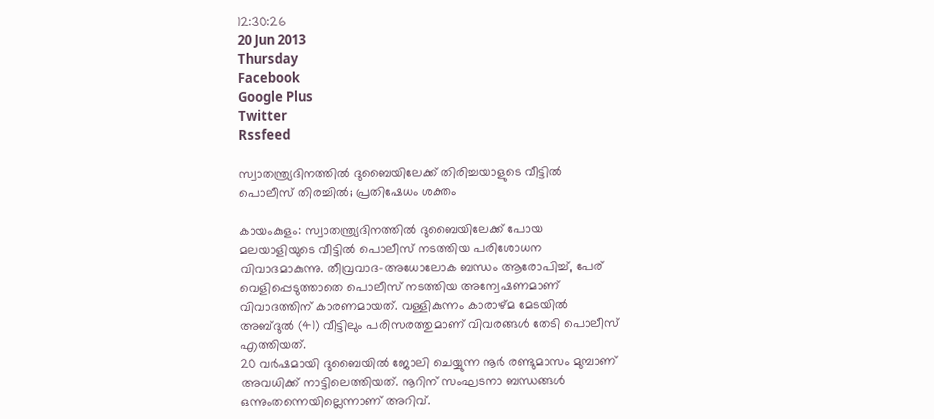12:30:26
20 Jun 2013
Thursday
Facebook
Google Plus
Twitter
Rssfeed

സ്വാതന്ത്ര്യദിനത്തില്‍ ദുബൈയിലേക്ക് തിരിച്ചയാളുടെ വീട്ടില്‍ പൊലീസ് തിരച്ചില്‍; പ്രതിഷേധം ശക്തം

കായംകുളം: സ്വാതന്ത്ര്യദിനത്തില്‍ ദുബൈയിലേക്ക് പോയ മലയാളിയുടെ വീട്ടില്‍ പൊലീസ് നടത്തിയ പരിശോധന വിവാദമാകുന്നു. തീവ്രവാദ-അധോലോക ബന്ധം ആരോപിച്ച്, പേര് വെളിപ്പെടുത്താതെ പൊലീസ് നടത്തിയ അന്വേഷണമാണ് വിവാദത്തിന് കാരണമായത്. വള്ളികുന്നം കാരാഴ്മ മേടയില്‍ അബ്ദുല്‍ (41) വീട്ടിലും പരിസരത്തുമാണ് വിവരങ്ങള്‍ തേടി പൊലീസ് എത്തിയത്.
20 വര്‍ഷമായി ദുബൈയില്‍ ജോലി ചെയ്യുന്ന നൂര്‍ രണ്ടുമാസം മുമ്പാണ് അവധിക്ക് നാട്ടിലെത്തിയത്. നൂറിന് സംഘടനാ ബന്ധങ്ങള്‍ ഒന്നുംതന്നെയില്ലെന്നാണ് അറിവ്.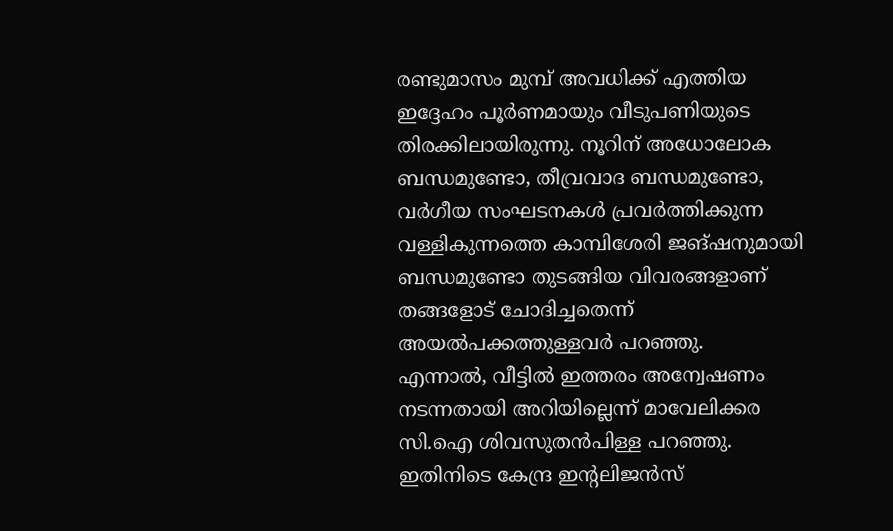രണ്ടുമാസം മുമ്പ് അവധിക്ക് എത്തിയ ഇദ്ദേഹം പൂര്‍ണമായും വീടുപണിയുടെ തിരക്കിലായിരുന്നു. നൂറിന് അധോലോക ബന്ധമുണ്ടോ, തീവ്രവാദ ബന്ധമുണ്ടോ, വര്‍ഗീയ സംഘടനകള്‍ പ്രവര്‍ത്തിക്കുന്ന വള്ളികുന്നത്തെ കാമ്പിശേരി ജങ്ഷനുമായി ബന്ധമുണ്ടോ തുടങ്ങിയ വിവരങ്ങളാണ് തങ്ങളോട് ചോദിച്ചതെന്ന് അയല്‍പക്കത്തുള്ളവര്‍ പറഞ്ഞു.
എന്നാല്‍, വീട്ടില്‍ ഇത്തരം അന്വേഷണം നടന്നതായി അറിയില്ലെന്ന് മാവേലിക്കര സി.ഐ ശിവസുതന്‍പിള്ള പറഞ്ഞു. ഇതിനിടെ കേന്ദ്ര ഇന്‍റലിജന്‍സ്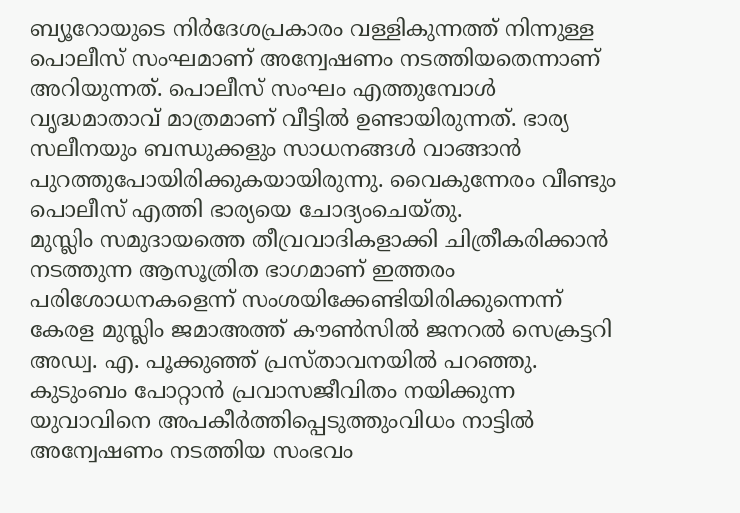ബ്യൂറോയുടെ നിര്‍ദേശപ്രകാരം വള്ളികുന്നത്ത് നിന്നുള്ള പൊലീസ് സംഘമാണ് അന്വേഷണം നടത്തിയതെന്നാണ് അറിയുന്നത്. പൊലീസ് സംഘം എത്തുമ്പോള്‍ വൃദ്ധമാതാവ് മാത്രമാണ് വീട്ടില്‍ ഉണ്ടായിരുന്നത്. ഭാര്യ സലീനയും ബന്ധുക്കളും സാധനങ്ങള്‍ വാങ്ങാന്‍ പുറത്തുപോയിരിക്കുകയായിരുന്നു. വൈകുന്നേരം വീണ്ടും പൊലീസ് എത്തി ഭാര്യയെ ചോദ്യംചെയ്തു.
മുസ്ലിം സമുദായത്തെ തീവ്രവാദികളാക്കി ചിത്രീകരിക്കാന്‍ നടത്തുന്ന ആസൂത്രിത ഭാഗമാണ് ഇത്തരം പരിശോധനകളെന്ന് സംശയിക്കേണ്ടിയിരിക്കുന്നെന്ന് കേരള മുസ്ലിം ജമാഅത്ത് കൗണ്‍സില്‍ ജനറല്‍ സെക്രട്ടറി അഡ്വ. എ. പൂക്കുഞ്ഞ് പ്രസ്താവനയില്‍ പറഞ്ഞു.
കുടുംബം പോറ്റാന്‍ പ്രവാസജീവിതം നയിക്കുന്ന യുവാവിനെ അപകീര്‍ത്തിപ്പെടുത്തുംവിധം നാട്ടില്‍ അന്വേഷണം നടത്തിയ സംഭവം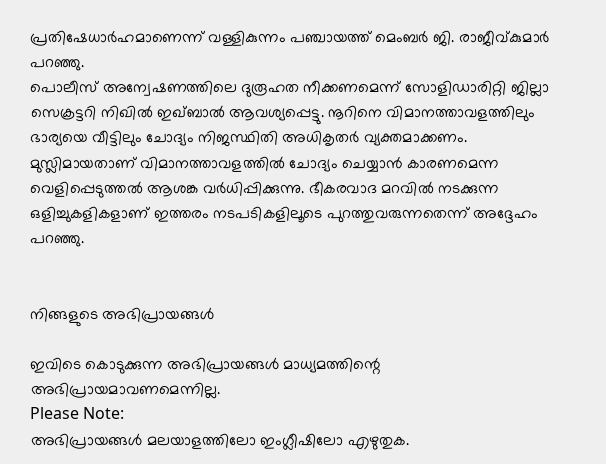പ്രതിഷേധാര്‍ഹമാണെന്ന് വള്ളികുന്നം പഞ്ചായത്ത് മെംബര്‍ ജി. രാജീവ്കുമാര്‍ പറഞ്ഞു.
പൊലീസ് അന്വേഷണത്തിലെ ദുരൂഹത നീക്കണമെന്ന് സോളിഡാരിറ്റി ജില്ലാ സെക്രട്ടറി നിഖില്‍ ഇഖ്ബാല്‍ ആവശ്യപ്പെട്ടു. നൂറിനെ വിമാനത്താവളത്തിലും ഭാര്യയെ വീട്ടിലും ചോദ്യം നിജസ്ഥിതി അധികൃതര്‍ വ്യക്തമാക്കണം. മുസ്ലിമായതാണ് വിമാനത്താവളത്തില്‍ ചോദ്യം ചെയ്യാന്‍ കാരണമെന്ന വെളിപ്പെടുത്തല്‍ ആശങ്ക വര്‍ധിപ്പിക്കുന്നു. ഭീകരവാദ മറവില്‍ നടക്കുന്ന ഒളിച്ചുകളികളാണ് ഇത്തരം നടപടികളിലൂടെ പുറത്തുവരുന്നതെന്ന് അദ്ദേഹം പറഞ്ഞു.


നിങ്ങളുടെ അഭിപ്രായങ്ങള്‍

ഇവിടെ കൊടുക്കുന്ന അഭിപ്രായങ്ങള്‍ മാധ്യമത്തിന്റെ അഭിപ്രായമാവണമെന്നില്ല.
Please Note:
അഭിപ്രായങ്ങള്‍ മലയാളത്തിലോ ഇംഗ്ലീഷിലോ എഴുതുക.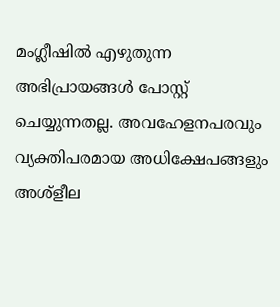മംഗ്ലീഷില്‍ എഴുതുന്ന അഭിപ്രായങ്ങള്‍ പോസ്റ്റ് ചെയ്യുന്നതല്ല. അവഹേളനപരവും വ്യക്തിപരമായ അധിക്ഷേപങ്ങളും അശ്ളീല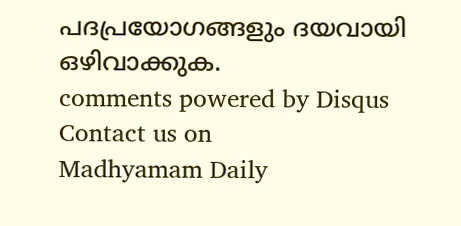പദപ്രയോഗങ്ങളും ദയവായി ഒഴിവാക്കുക.
comments powered by Disqus
Contact us on
Madhyamam Daily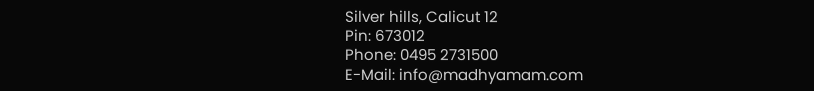Silver hills, Calicut 12
Pin: 673012
Phone: 0495 2731500
E-Mail: info@madhyamam.com